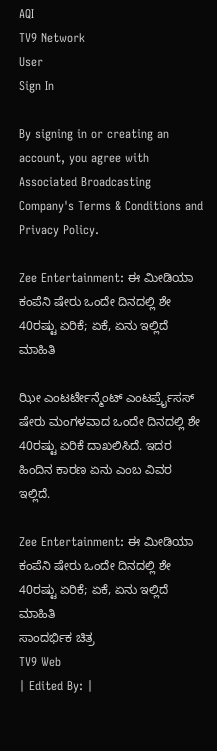AQI
TV9 Network
User
Sign In

By signing in or creating an account, you agree with Associated Broadcasting Company's Terms & Conditions and Privacy Policy.

Zee Entertainment: ಈ ಮೀಡಿಯಾ ಕಂಪೆನಿ ಷೇರು ಒಂದೇ ದಿನದಲ್ಲಿ ಶೇ 40ರಷ್ಟು ಏರಿಕೆ; ಏಕೆ, ಏನು ಇಲ್ಲಿದೆ ಮಾಹಿತಿ

ಝೀ ಎಂಟರ್ಟೇನ್ಮೆಂಟ್ ಎಂಟರ್ಪ್ರೈಸಸ್ ಷೇರು ಮಂಗಳವಾದ ಒಂದೇ ದಿನದಲ್ಲಿ ಶೇ 40ರಷ್ಟು ಏರಿಕೆ ದಾಖಲಿಸಿದೆ. ಇದರ ಹಿಂದಿನ ಕಾರಣ ಏನು ಎಂಬ ವಿವರ ಇಲ್ಲಿದೆ.

Zee Entertainment: ಈ ಮೀಡಿಯಾ ಕಂಪೆನಿ ಷೇರು ಒಂದೇ ದಿನದಲ್ಲಿ ಶೇ 40ರಷ್ಟು ಏರಿಕೆ; ಏಕೆ, ಏನು ಇಲ್ಲಿದೆ ಮಾಹಿತಿ
ಸಾಂದರ್ಭಿಕ ಚಿತ್ರ
TV9 Web
| Edited By: |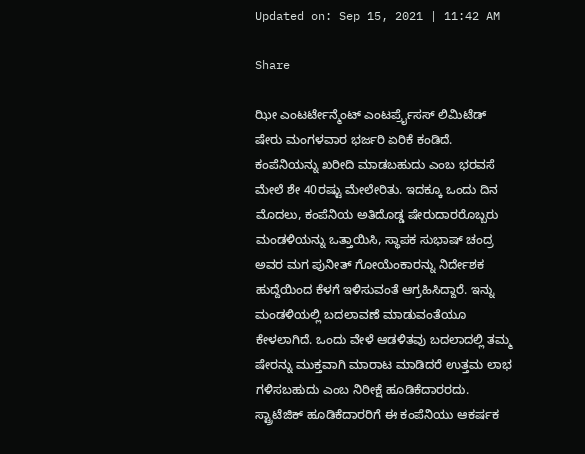Updated on: Sep 15, 2021 | 11:42 AM

Share

ಝೀ ಎಂಟರ್ಟೇನ್ಮೆಂಟ್ ಎಂಟರ್ಪ್ರೈಸಸ್ ಲಿಮಿಟೆಡ್ ಷೇರು ಮಂಗಳವಾರ ಭರ್ಜರಿ ಏರಿಕೆ ಕಂಡಿದೆ. ಕಂಪೆನಿಯನ್ನು ಖರೀದಿ ಮಾಡಬಹುದು ಎಂಬ ಭರವಸೆ ಮೇಲೆ ಶೇ 40ರಷ್ಟು ಮೇಲೇರಿತು. ಇದಕ್ಕೂ ಒಂದು ದಿನ ಮೊದಲು, ಕಂಪೆನಿಯ ಅತಿದೊಡ್ಡ ಷೇರುದಾರರೊಬ್ಬರು ಮಂಡಳಿಯನ್ನು ಒತ್ತಾಯಿಸಿ, ಸ್ಥಾಪಕ ಸುಭಾಷ್ ಚಂದ್ರ ಅವರ ಮಗ ಪುನೀತ್ ಗೋಯೆಂಕಾರನ್ನು ನಿರ್ದೇಶಕ ಹುದ್ದೆಯಿಂದ ಕೆಳಗೆ ಇಳಿಸುವಂತೆ ಆಗ್ರಹಿಸಿದ್ದಾರೆ. ಇನ್ನು ಮಂಡಳಿಯಲ್ಲಿ ಬದಲಾವಣೆ ಮಾಡುವಂತೆಯೂ ಕೇಳಲಾಗಿದೆ. ಒಂದು ವೇಳೆ ಆಡಳಿತವು ಬದಲಾದಲ್ಲಿ ತಮ್ಮ ಷೇರನ್ನು ಮುಕ್ತವಾಗಿ ಮಾರಾಟ ಮಾಡಿದರೆ ಉತ್ತಮ ಲಾಭ ಗಳಿಸಬಹುದು ಎಂಬ ನಿರೀಕ್ಷೆ ಹೂಡಿಕೆದಾರರದು. ಸ್ಟ್ರಾಟೆಜಿಕ್ ಹೂಡಿಕೆದಾರರಿಗೆ ಈ ಕಂಪೆನಿಯು ಆಕರ್ಷಕ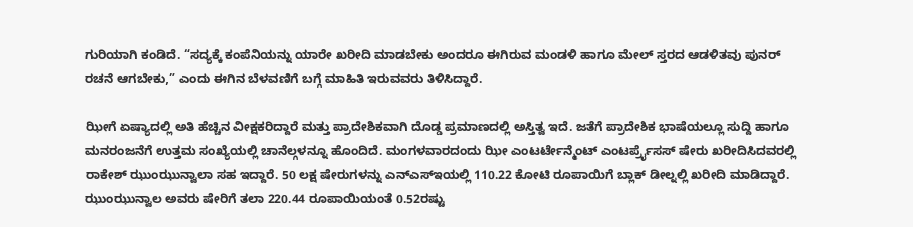ಗುರಿಯಾಗಿ ಕಂಡಿದೆ. “ಸದ್ಯಕ್ಕೆ ಕಂಪೆನಿಯನ್ನು ಯಾರೇ ಖರೀದಿ ಮಾಡಬೇಕು ಅಂದರೂ ಈಗಿರುವ ಮಂಡಳಿ ಹಾಗೂ ಮೇಲ್ ಸ್ತರದ ಆಡಳಿತವು ಪುನರ್ ರಚನೆ ಆಗಬೇಕು,” ಎಂದು ಈಗಿನ ಬೆಳವಣಿಗೆ ಬಗ್ಗೆ ಮಾಹಿತಿ ಇರುವವರು ತಿಳಿಸಿದ್ದಾರೆ.

ಝೀಗೆ ಏಷ್ಯಾದಲ್ಲಿ ಅತಿ ಹೆಚ್ಚಿನ ವೀಕ್ಷಕರಿದ್ದಾರೆ ಮತ್ತು ಪ್ರಾದೇಶಿಕವಾಗಿ ದೊಡ್ಡ ಪ್ರಮಾಣದಲ್ಲಿ ಅಸ್ತಿತ್ವ ಇದೆ. ಜತೆಗೆ ಪ್ರಾದೇಶಿಕ ಭಾಷೆಯಲ್ಲೂ ಸುದ್ದಿ ಹಾಗೂ ಮನರಂಜನೆಗೆ ಉತ್ತಮ ಸಂಖ್ಯೆಯಲ್ಲಿ ಚಾನೆಲ್ಗಳನ್ನೂ ಹೊಂದಿದೆ. ಮಂಗಳವಾರದಂದು ಝೀ ಎಂಟರ್ಟೇನ್ಮೆಂಟ್ ಎಂಟರ್ಪ್ರೈಸಸ್ ಷೇರು ಖರೀದಿಸಿದವರಲ್ಲಿ ರಾಕೇಶ್ ಝುಂಝುನ್ವಾಲಾ ಸಹ ಇದ್ದಾರೆ. 50 ಲಕ್ಷ ಷೇರುಗಳನ್ನು ಎನ್ಎಸ್ಇಯಲ್ಲಿ 110.22 ಕೋಟಿ ರೂಪಾಯಿಗೆ ಬ್ಲಾಕ್ ಡೀಲ್ನಲ್ಲಿ ಖರೀದಿ ಮಾಡಿದ್ದಾರೆ. ಝುಂಝುನ್ವಾಲ ಅವರು ಷೇರಿಗೆ ತಲಾ 220.44 ರೂಪಾಯಿಯಂತೆ 0.52ರಷ್ಟು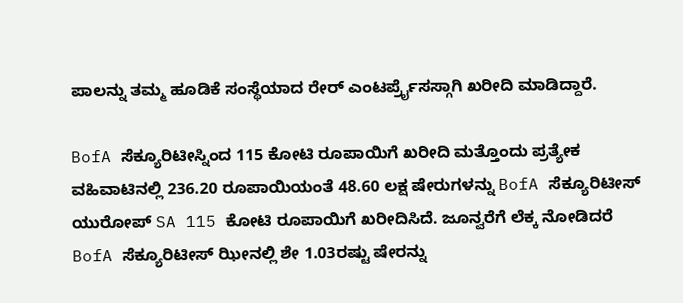ಪಾಲನ್ನು ತಮ್ಮ ಹೂಡಿಕೆ ಸಂಸ್ಥೆಯಾದ ರೇರ್ ಎಂಟರ್ಪ್ರೈಸಸ್ಗಾಗಿ ಖರೀದಿ ಮಾಡಿದ್ದಾರೆ.

BofA ಸೆಕ್ಯೂರಿಟೀಸ್ನಿಂದ 115 ಕೋಟಿ ರೂಪಾಯಿಗೆ ಖರೀದಿ ಮತ್ತೊಂದು ಪ್ರತ್ಯೇಕ ವಹಿವಾಟಿನಲ್ಲಿ 236.20 ರೂಪಾಯಿಯಂತೆ 48.60 ಲಕ್ಷ ಷೇರುಗಳನ್ನು BofA ಸೆಕ್ಯೂರಿಟೀಸ್ ಯುರೋಪ್ SA 115 ಕೋಟಿ ರೂಪಾಯಿಗೆ ಖರೀದಿಸಿದೆ. ಜೂನ್ವರೆಗೆ ಲೆಕ್ಕ ನೋಡಿದರೆ BofA ಸೆಕ್ಯೂರಿಟೀಸ್ ಝೀನಲ್ಲಿ ಶೇ 1.03ರಷ್ಟು ಷೇರನ್ನು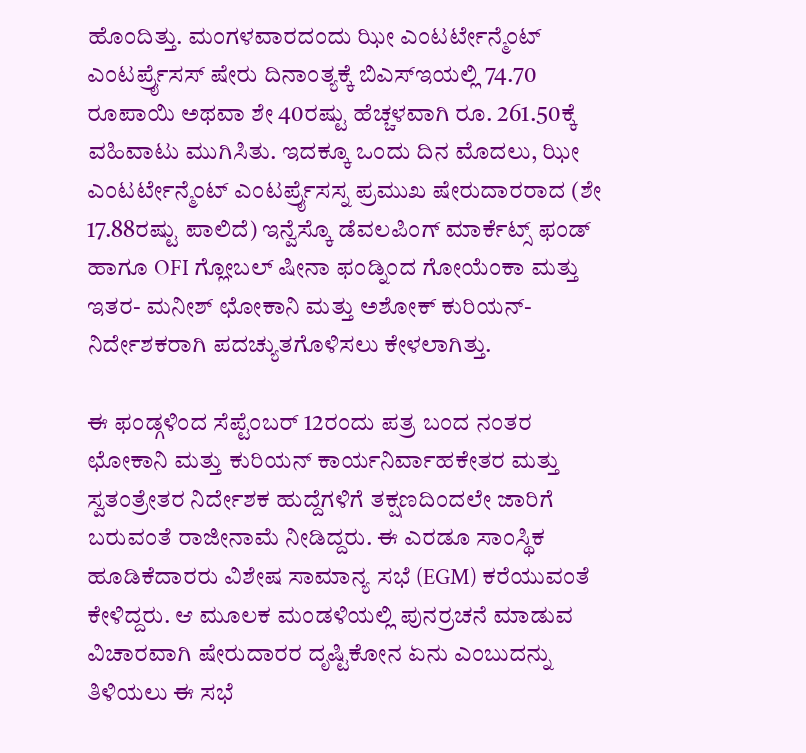ಹೊಂದಿತ್ತು. ಮಂಗಳವಾರದಂದು ಝೀ ಎಂಟರ್ಟೇನ್ಮೆಂಟ್ ಎಂಟರ್ಪ್ರೈಸಸ್ ಷೇರು ದಿನಾಂತ್ಯಕ್ಕೆ ಬಿಎಸ್ಇಯಲ್ಲಿ 74.70 ರೂಪಾಯಿ ಅಥವಾ ಶೇ 40ರಷ್ಟು ಹೆಚ್ಚಳವಾಗಿ ರೂ. 261.50ಕ್ಕೆ ವಹಿವಾಟು ಮುಗಿಸಿತು. ಇದಕ್ಕೂ ಒಂದು ದಿನ ಮೊದಲು, ಝೀ ಎಂಟರ್ಟೇನ್ಮೆಂಟ್ ಎಂಟರ್ಪ್ರೈಸಸ್ನ ಪ್ರಮುಖ ಷೇರುದಾರರಾದ (ಶೇ 17.88ರಷ್ಟು ಪಾಲಿದೆ) ಇನ್ವೆಸ್ಕೊ ಡೆವಲಪಿಂಗ್ ಮಾರ್ಕೆಟ್ಸ್ ಫಂಡ್ ಹಾಗೂ OFI ಗ್ಲೋಬಲ್ ಷೀನಾ ಫಂಡ್ನಿಂದ ಗೋಯೆಂಕಾ ಮತ್ತು ಇತರ- ಮನೀಶ್ ಛೋಕಾನಿ ಮತ್ತು ಅಶೋಕ್ ಕುರಿಯನ್- ನಿರ್ದೇಶಕರಾಗಿ ಪದಚ್ಯುತಗೊಳಿಸಲು ಕೇಳಲಾಗಿತ್ತು.

ಈ ಫಂಡ್ಗಳಿಂದ ಸೆಪ್ಟೆಂಬರ್ 12ರಂದು ಪತ್ರ ಬಂದ ನಂತರ ಛೋಕಾನಿ ಮತ್ತು ಕುರಿಯನ್ ಕಾರ್ಯನಿರ್ವಾಹಕೇತರ ಮತ್ತು ಸ್ವತಂತ್ರೇತರ ನಿರ್ದೇಶಕ ಹುದ್ದೆಗಳಿಗೆ ತಕ್ಷಣದಿಂದಲೇ ಜಾರಿಗೆ ಬರುವಂತೆ ರಾಜೀನಾಮೆ ನೀಡಿದ್ದರು. ಈ ಎರಡೂ ಸಾಂಸ್ಥಿಕ ಹೂಡಿಕೆದಾರರು ವಿಶೇಷ ಸಾಮಾನ್ಯ ಸಭೆ (EGM) ಕರೆಯುವಂತೆ ಕೇಳಿದ್ದರು. ಆ ಮೂಲಕ ಮಂಡಳಿಯಲ್ಲಿ ಪುನರ್ರಚನೆ ಮಾಡುವ ವಿಚಾರವಾಗಿ ಷೇರುದಾರರ ದೃಷ್ಟಿಕೋನ ಏನು ಎಂಬುದನ್ನು ತಿಳಿಯಲು ಈ ಸಭೆ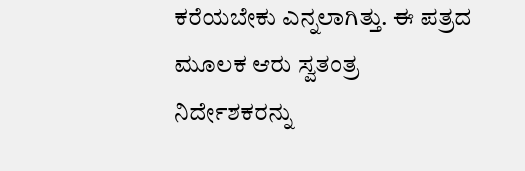ಕರೆಯಬೇಕು ಎನ್ನಲಾಗಿತ್ತು. ಈ ಪತ್ರದ ಮೂಲಕ ಆರು ಸ್ವತಂತ್ರ ನಿರ್ದೇಶಕರನ್ನು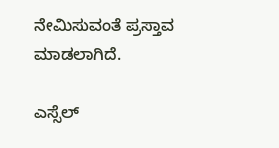ನೇಮಿಸುವಂತೆ ಪ್ರಸ್ತಾವ ಮಾಡಲಾಗಿದೆ.

ಎಸ್ಸೆಲ್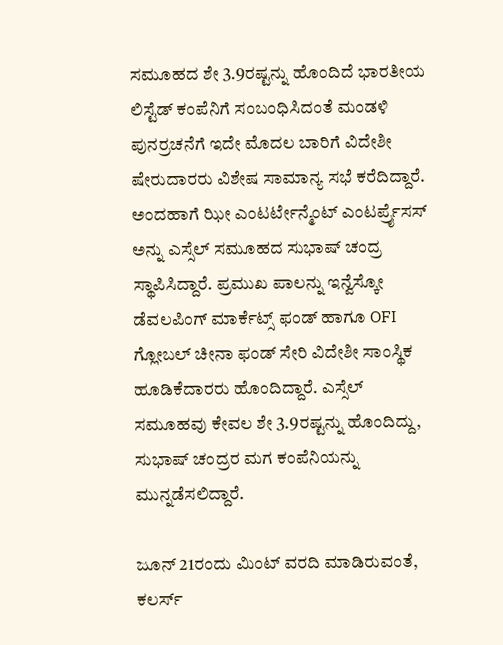ಸಮೂಹದ ಶೇ 3.9ರಷ್ಟನ್ನು ಹೊಂದಿದೆ ಭಾರತೀಯ ಲಿಸ್ಟೆಡ್ ಕಂಪೆನಿಗೆ ಸಂಬಂಧಿಸಿದಂತೆ ಮಂಡಳಿ ಪುನರ್ರಚನೆಗೆ ಇದೇ ಮೊದಲ ಬಾರಿಗೆ ವಿದೇಶೀ ಷೇರುದಾರರು ವಿಶೇಷ ಸಾಮಾನ್ಯ ಸಭೆ ಕರೆದಿದ್ದಾರೆ. ಅಂದಹಾಗೆ ಝೀ ಎಂಟರ್ಟೇನ್ಮೆಂಟ್ ಎಂಟರ್ಪ್ರೈಸಸ್ ಅನ್ನು ಎಸ್ಸೆಲ್ ಸಮೂಹದ ಸುಭಾಷ್ ಚಂದ್ರ ಸ್ಥಾಪಿಸಿದ್ದಾರೆ. ಪ್ರಮುಖ ಪಾಲನ್ನು ಇನ್ವೆಸ್ಕೋ ಡೆವಲಪಿಂಗ್ ಮಾರ್ಕೆಟ್ಸ್ ಫಂಡ್ ಹಾಗೂ OFI ಗ್ಲೋಬಲ್ ಚೀನಾ ಫಂಡ್ ಸೇರಿ ವಿದೇಶೀ ಸಾಂಸ್ಥಿಕ ಹೂಡಿಕೆದಾರರು ಹೊಂದಿದ್ದಾರೆ. ಎಸ್ಸೆಲ್ ಸಮೂಹವು ಕೇವಲ ಶೇ 3.9ರಷ್ಟನ್ನು ಹೊಂದಿದ್ದು, ಸುಭಾಷ್ ಚಂದ್ರರ ಮಗ ಕಂಪೆನಿಯನ್ನು ಮುನ್ನಡೆಸಲಿದ್ದಾರೆ.

ಜೂನ್ 21ರಂದು ಮಿಂಟ್ ವರದಿ ಮಾಡಿರುವಂತೆ, ಕಲರ್ಸ್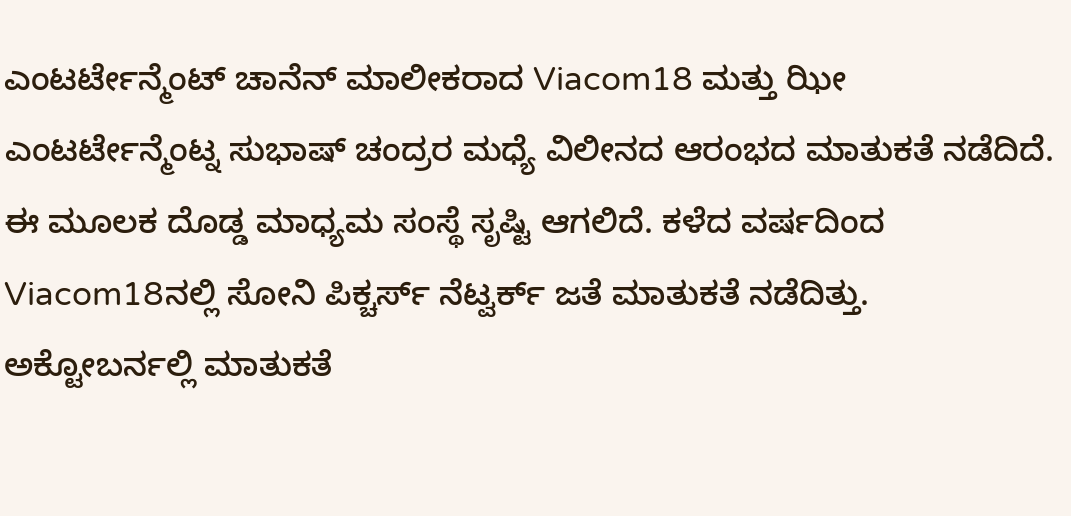ಎಂಟರ್ಟೇನ್ಮೆಂಟ್ ಚಾನೆನ್ ಮಾಲೀಕರಾದ Viacom18 ಮತ್ತು ಝೀ ಎಂಟರ್ಟೇನ್ಮೆಂಟ್ನ ಸುಭಾಷ್ ಚಂದ್ರರ ಮಧ್ಯೆ ವಿಲೀನದ ಆರಂಭದ ಮಾತುಕತೆ ನಡೆದಿದೆ. ಈ ಮೂಲಕ ದೊಡ್ಡ ಮಾಧ್ಯಮ ಸಂಸ್ಥೆ ಸೃಷ್ಟಿ ಆಗಲಿದೆ. ಕಳೆದ ವರ್ಷದಿಂದ Viacom18ನಲ್ಲಿ ಸೋನಿ ಪಿಕ್ಚರ್ಸ್ ನೆಟ್ವರ್ಕ್ ಜತೆ ಮಾತುಕತೆ ನಡೆದಿತ್ತು. ಅಕ್ಟೋಬರ್ನಲ್ಲಿ ಮಾತುಕತೆ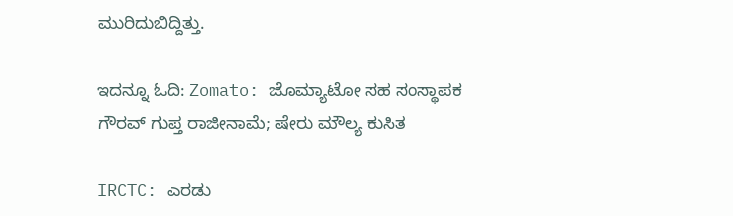ಮುರಿದುಬಿದ್ದಿತ್ತು.

ಇದನ್ನೂ ಓದಿ: Zomato: ಜೊಮ್ಯಾಟೋ ಸಹ ಸಂಸ್ಥಾಪಕ ಗೌರವ್ ಗುಪ್ತ ರಾಜೀನಾಮೆ; ಷೇರು ಮೌಲ್ಯ ಕುಸಿತ

IRCTC: ಎರಡು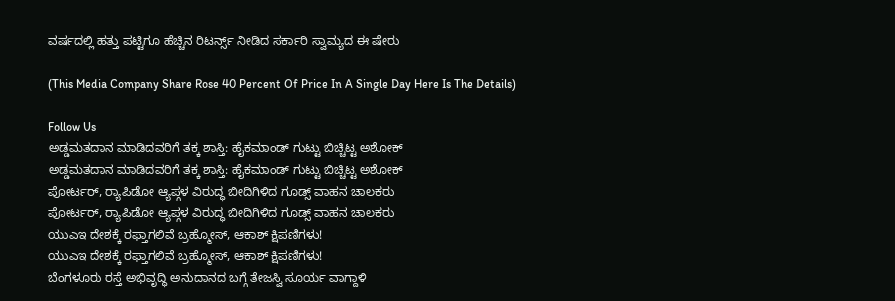ವರ್ಷದಲ್ಲಿ ಹತ್ತು ಪಟ್ಟಿಗೂ ಹೆಚ್ಚಿನ ರಿಟರ್ನ್ಸ್ ನೀಡಿದ ಸರ್ಕಾರಿ ಸ್ವಾಮ್ಯದ ಈ ಷೇರು

(This Media Company Share Rose 40 Percent Of Price In A Single Day Here Is The Details)

Follow Us
ಅಡ್ಡಮತದಾನ ಮಾಡಿದವರಿಗೆ ತಕ್ಕ ಶಾಸ್ತಿ: ಹೈಕಮಾಂಡ್ ಗುಟ್ಟು ಬಿಚ್ಚಿಟ್ಟ ಅಶೋಕ್
ಅಡ್ಡಮತದಾನ ಮಾಡಿದವರಿಗೆ ತಕ್ಕ ಶಾಸ್ತಿ: ಹೈಕಮಾಂಡ್ ಗುಟ್ಟು ಬಿಚ್ಚಿಟ್ಟ ಅಶೋಕ್
ಪೋರ್ಟರ್, ರ‍್ಯಾಪಿಡೋ ಆ್ಯಪ್ಗಳ ವಿರುದ್ಧ ಬೀದಿಗಿಳಿದ ಗೂಡ್ಸ್ ವಾಹನ ಚಾಲಕರು
ಪೋರ್ಟರ್, ರ‍್ಯಾಪಿಡೋ ಆ್ಯಪ್ಗಳ ವಿರುದ್ಧ ಬೀದಿಗಿಳಿದ ಗೂಡ್ಸ್ ವಾಹನ ಚಾಲಕರು
ಯುಎಇ ದೇಶಕ್ಕೆ ರಫ್ತಾಗಲಿವೆ ಬ್ರಹ್ಮೋಸ್, ಆಕಾಶ್ ಕ್ಷಿಪಣಿಗಳು!
ಯುಎಇ ದೇಶಕ್ಕೆ ರಫ್ತಾಗಲಿವೆ ಬ್ರಹ್ಮೋಸ್, ಆಕಾಶ್ ಕ್ಷಿಪಣಿಗಳು!
ಬೆಂಗಳೂರು ರಸ್ತೆ ಅಭಿವೃದ್ಧಿ ಅನುದಾನದ ಬಗ್ಗೆ ತೇಜಸ್ವಿ ಸೂರ್ಯ ವಾಗ್ದಾಳಿ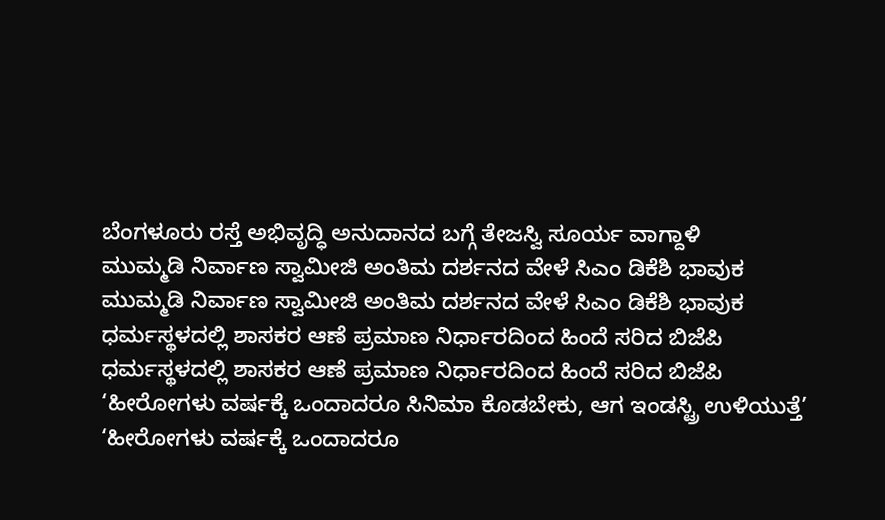ಬೆಂಗಳೂರು ರಸ್ತೆ ಅಭಿವೃದ್ಧಿ ಅನುದಾನದ ಬಗ್ಗೆ ತೇಜಸ್ವಿ ಸೂರ್ಯ ವಾಗ್ದಾಳಿ
ಮುಮ್ಮಡಿ ನಿರ್ವಾಣ ಸ್ವಾಮೀಜಿ ಅಂತಿಮ ದರ್ಶನದ ವೇಳೆ ಸಿಎಂ ಡಿಕೆಶಿ ಭಾವುಕ
ಮುಮ್ಮಡಿ ನಿರ್ವಾಣ ಸ್ವಾಮೀಜಿ ಅಂತಿಮ ದರ್ಶನದ ವೇಳೆ ಸಿಎಂ ಡಿಕೆಶಿ ಭಾವುಕ
ಧರ್ಮಸ್ಥಳದಲ್ಲಿ ಶಾಸಕರ ಆಣೆ ಪ್ರಮಾಣ ನಿರ್ಧಾರದಿಂದ ಹಿಂದೆ ಸರಿದ ಬಿಜೆಪಿ
ಧರ್ಮಸ್ಥಳದಲ್ಲಿ ಶಾಸಕರ ಆಣೆ ಪ್ರಮಾಣ ನಿರ್ಧಾರದಿಂದ ಹಿಂದೆ ಸರಿದ ಬಿಜೆಪಿ
‘ಹೀರೋಗಳು ವರ್ಷಕ್ಕೆ ಒಂದಾದರೂ ಸಿನಿಮಾ ಕೊಡಬೇಕು, ಆಗ ಇಂಡಸ್ಟ್ರಿ ಉಳಿಯುತ್ತೆ’
‘ಹೀರೋಗಳು ವರ್ಷಕ್ಕೆ ಒಂದಾದರೂ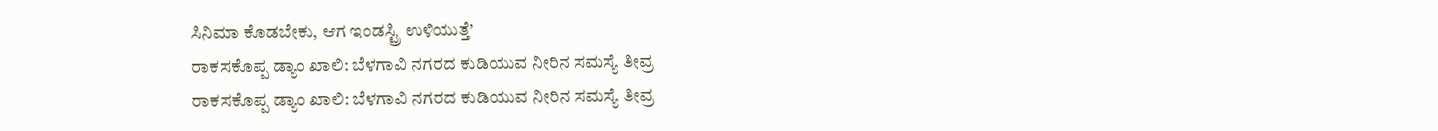ಸಿನಿಮಾ ಕೊಡಬೇಕು, ಆಗ ಇಂಡಸ್ಟ್ರಿ ಉಳಿಯುತ್ತೆ’
ರಾಕಸಕೊಪ್ಪ ಡ್ಯಾಂ ಖಾಲಿ: ಬೆಳಗಾವಿ ನಗರದ ಕುಡಿಯುವ ನೀರಿನ ಸಮಸ್ಯೆ ತೀವ್ರ
ರಾಕಸಕೊಪ್ಪ ಡ್ಯಾಂ ಖಾಲಿ: ಬೆಳಗಾವಿ ನಗರದ ಕುಡಿಯುವ ನೀರಿನ ಸಮಸ್ಯೆ ತೀವ್ರ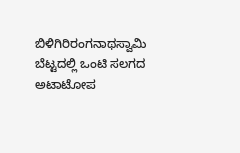ಬಿಳಿಗಿರಿರಂಗನಾಥಸ್ವಾಮಿ ಬೆಟ್ಟದಲ್ಲಿ ಒಂಟಿ ಸಲಗದ ಅಟಾಟೋಪ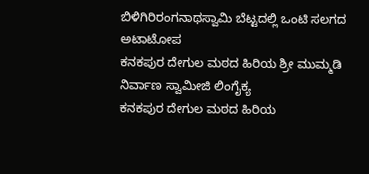ಬಿಳಿಗಿರಿರಂಗನಾಥಸ್ವಾಮಿ ಬೆಟ್ಟದಲ್ಲಿ ಒಂಟಿ ಸಲಗದ ಅಟಾಟೋಪ
ಕನಕಪುರ ದೇಗುಲ ಮಠದ ಹಿರಿಯ ಶ್ರೀ ಮುಮ್ಮಡಿ ನಿರ್ವಾಣ ಸ್ವಾಮೀಜಿ ಲಿಂಗೈಕ್ಯ
ಕನಕಪುರ ದೇಗುಲ ಮಠದ ಹಿರಿಯ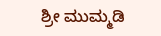ಶ್ರೀ ಮುಮ್ಮಡಿ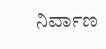ನಿರ್ವಾಣ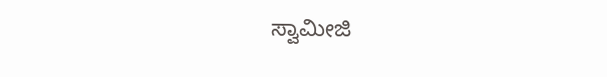ಸ್ವಾಮೀಜಿ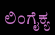ಲಿಂಗೈಕ್ಯ